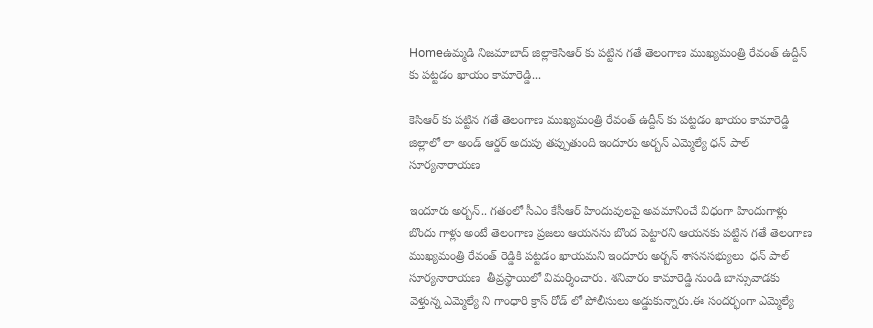Homeఉమ్మడి నిజమాబాద్ జిల్లాకెసిఆర్ కు పట్టిన గతే తెలంగాణ ముఖ్యమంత్రి రేవంత్ ఉద్దీన్ కు పట్టడం ఖాయం కామారెడ్డి...

కెసిఆర్ కు పట్టిన గతే తెలంగాణ ముఖ్యమంత్రి రేవంత్ ఉద్దీన్ కు పట్టడం ఖాయం కామారెడ్డి జిల్లాలో లా అండ్ ఆర్డర్ అదుపు తప్పుతుంది ఇందూరు అర్బన్ ఎమ్మెల్యే ధన్ పాల్ సూర్యనారాయణ

ఇందూరు అర్బన్.. గతంలో సీఎం కేసీఆర్ హిందువులపై అవమానించే విధంగా హిందుగాళ్లు బొందు గాళ్లు అంటే తెలంగాణ ప్రజలు ఆయనను బొంద పెట్టారని ఆయనకు పట్టిన గతే తెలంగాణ ముఖ్యమంత్రి రేవంత్ రెడ్డికి పట్టడం ఖాయమని ఇందూరు అర్బన్ శాసనసభ్యులు  ధన్ పాల్ సూర్యనారాయణ  తీవ్రస్థాయిలో విమర్శించారు. శనివారం కామారెడ్డి నుండి బాన్సువాడకు వెళ్తున్న ఎమ్మెల్యే ని గాంధారి క్రాస్ రోడ్ లో పోలీసులు అడ్డుకున్నారు.ఈ సందర్భంగా ఎమ్మెల్యే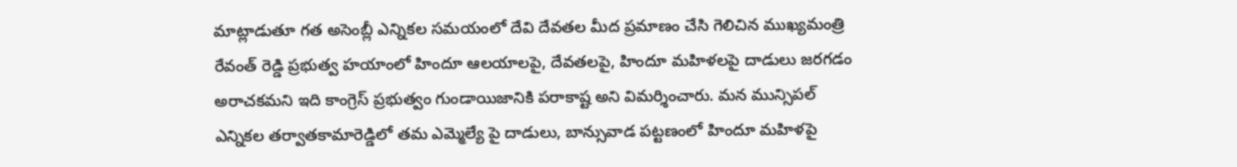మాట్లాడుతూ గత అసెంబ్లీ ఎన్నికల సమయంలో దేవి దేవతల మీద ప్రమాణం చేసి గెలిచిన ముఖ్యమంత్రి రేవంత్ రెడ్డి ప్రభుత్వ హయాంలో హిందూ ఆలయాలపై, దేవతలపై, హిందూ మహిళలపై దాడులు జరగడం అరాచకమని ఇది కాంగ్రెస్ ప్రభుత్వం గుండాయిజానికి పరాకాష్ట అని విమర్శించారు. మన మున్సిపల్ ఎన్నికల తర్వాతకామారెడ్డిలో తమ ఎమ్మెల్యే పై దాడులు, బాన్సువాడ పట్టణంలో హిందూ మహిళపై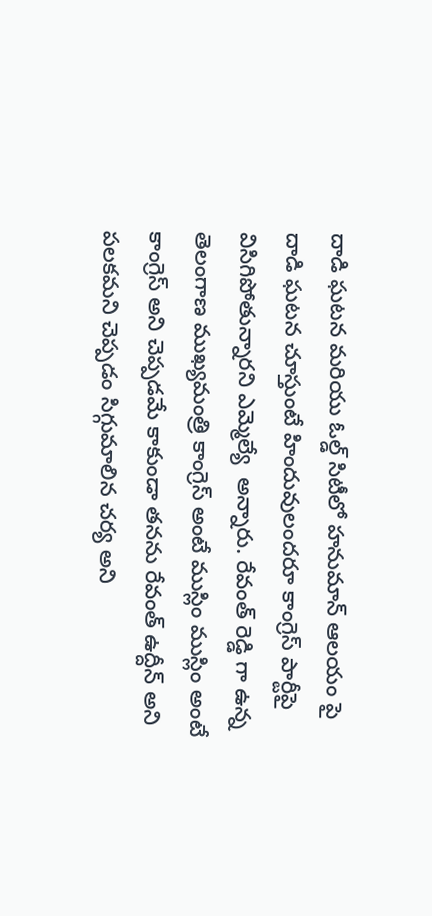దాడి ఘటన మరియు ఓల్డ్ సిటీలో హనుమాన్ ఆలయం పై దాడి ఘటన చూస్తుంటే హిందువులందరూ కాంగ్రెస్ పార్టీపై విసిగిపోతున్నారని ఎమ్మెల్యే  అన్నారు. రేవంత్ రెడ్డి గా ఉన్న తెలంగాణ ముఖ్యమంత్రి కాంగ్రెస్ అంటే ముస్లిం ముస్లిం అంటే కాంగ్రెస్ అని చెప్పడమే కాకుండా తనను రేవంత్ ఉద్దీన్ అని పలకమని చెప్పడం సిగ్గుమాలిన చర్య అని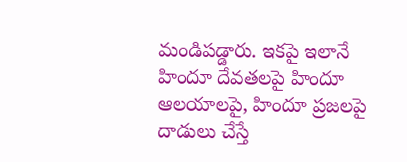మండిపడ్డారు. ఇకపై ఇలానే హిందూ దేవతలపై హిందూ ఆలయాలపై, హిందూ ప్రజలపై దాడులు చేస్తే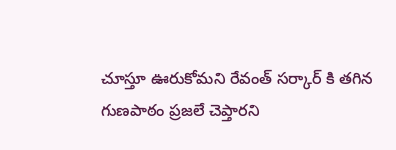చూస్తూ ఊరుకోమని రేవంత్ సర్కార్ కి తగిన గుణపాఠం ప్రజలే చెప్తారని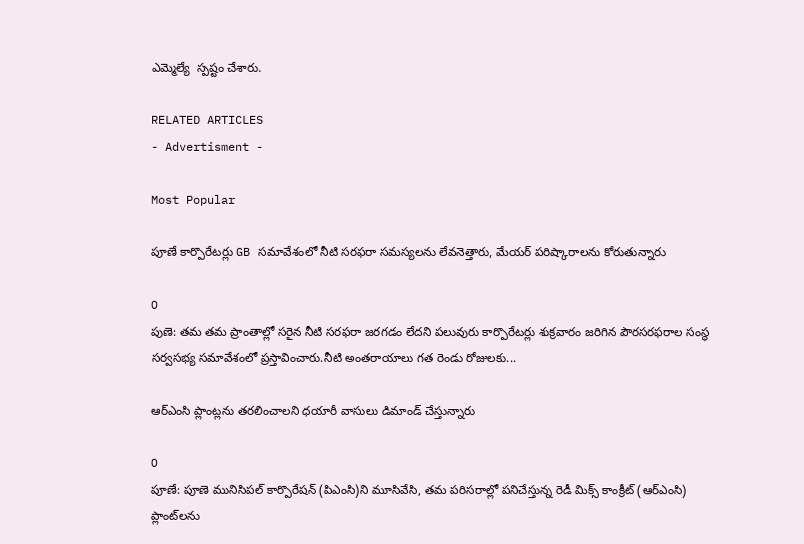ఎమ్మెల్యే  స్పష్టం చేశారు.

RELATED ARTICLES
- Advertisment -

Most Popular

పూణే కార్పొరేటర్లు GB సమావేశంలో నీటి సరఫరా సమస్యలను లేవనెత్తారు, మేయర్ పరిష్కారాలను కోరుతున్నారు

0
పుణె: తమ తమ ప్రాంతాల్లో సరైన నీటి సరఫరా జరగడం లేదని పలువురు కార్పొరేటర్లు శుక్రవారం జరిగిన పౌరసరఫరాల సంస్థ సర్వసభ్య సమావేశంలో ప్రస్తావించారు.నీటి అంతరాయాలు గత రెండు రోజులకు...

ఆర్‌ఎంసి ప్లాంట్లను తరలించాలని ధయారీ వాసులు డిమాండ్ చేస్తున్నారు

0
పూణే: పూణె మునిసిపల్ కార్పొరేషన్ (పిఎంసి)ని మూసివేసి, తమ పరిసరాల్లో పనిచేస్తున్న రెడీ మిక్స్ కాంక్రీట్ (ఆర్‌ఎంసి) ప్లాంట్‌లను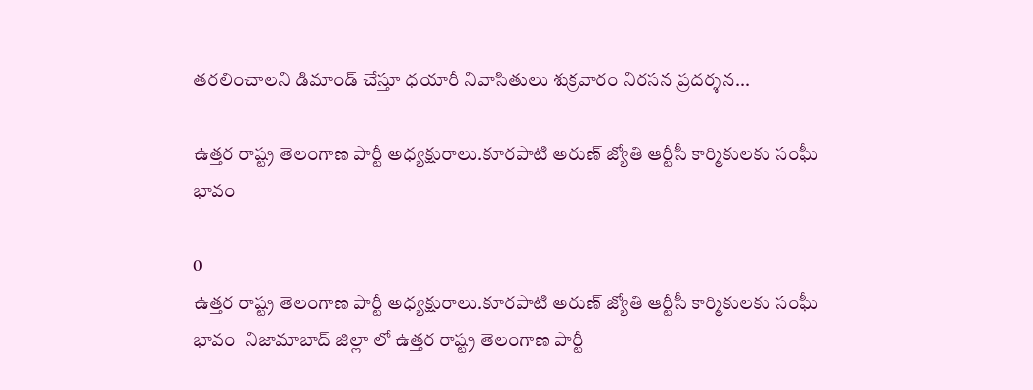తరలించాలని డిమాండ్ చేస్తూ ధయారీ నివాసితులు శుక్రవారం నిరసన ప్రదర్శన...

ఉత్తర రాష్ట్ర తెలంగాణ పార్టీ అధ్యక్షురాలు.కూరపాటి అరుణ్ జ్యోతి ఆర్టీసీ కార్మికులకు సంఘీ భావం

0
ఉత్తర రాష్ట్ర తెలంగాణ పార్టీ అధ్యక్షురాలు.కూరపాటి అరుణ్ జ్యోతి ఆర్టీసీ కార్మికులకు సంఘీ భావం  నిజామాబాద్ జిల్లా లో ఉత్తర రాష్ట్ర తెలంగాణ పార్టీ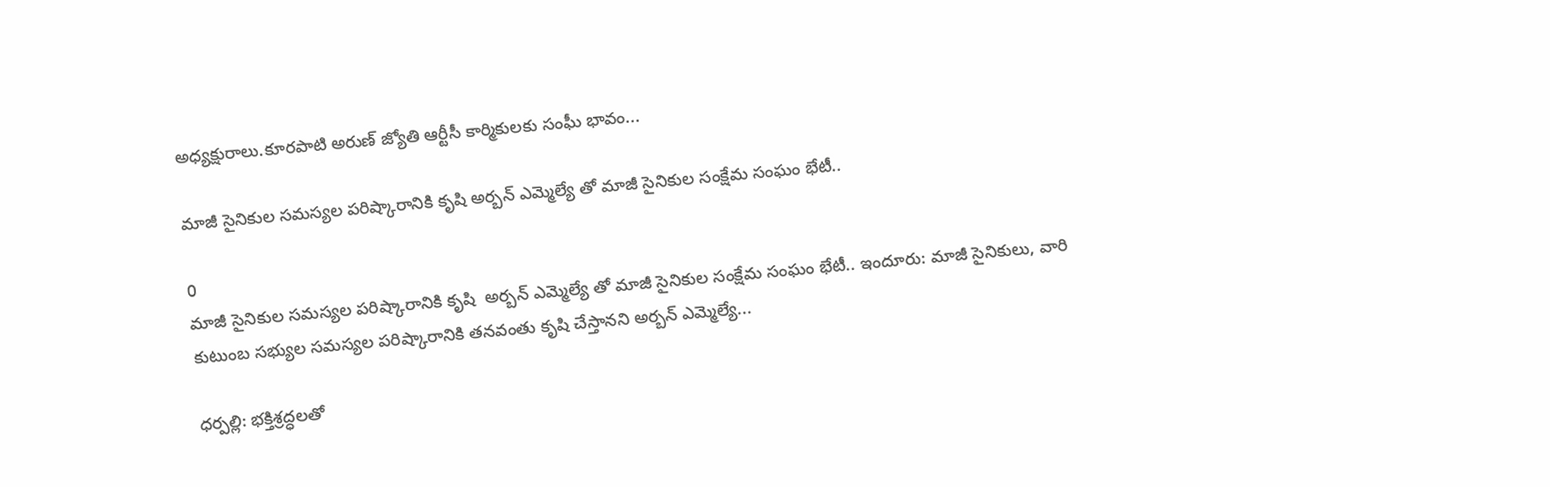అధ్యక్షురాలు.కూరపాటి అరుణ్ జ్యోతి ఆర్టీసీ కార్మికులకు సంఘీ భావం...

మాజీ సైనికుల సమస్యల పరిష్కారానికి కృషి అర్బన్ ఎమ్మెల్యే తో మాజీ సైనికుల సంక్షేమ సంఘం భేటీ..

0
మాజీ సైనికుల సమస్యల పరిష్కారానికి కృషి  అర్బన్ ఎమ్మెల్యే తో మాజీ సైనికుల సంక్షేమ సంఘం భేటీ.. ఇందూరు: మాజీ సైనికులు, వారి కుటుంబ సభ్యుల సమస్యల పరిష్కారానికి తనవంతు కృషి చేస్తానని అర్బన్ ఎమ్మెల్యే...

ధర్పల్లి: భక్తిశ్రద్ధలతో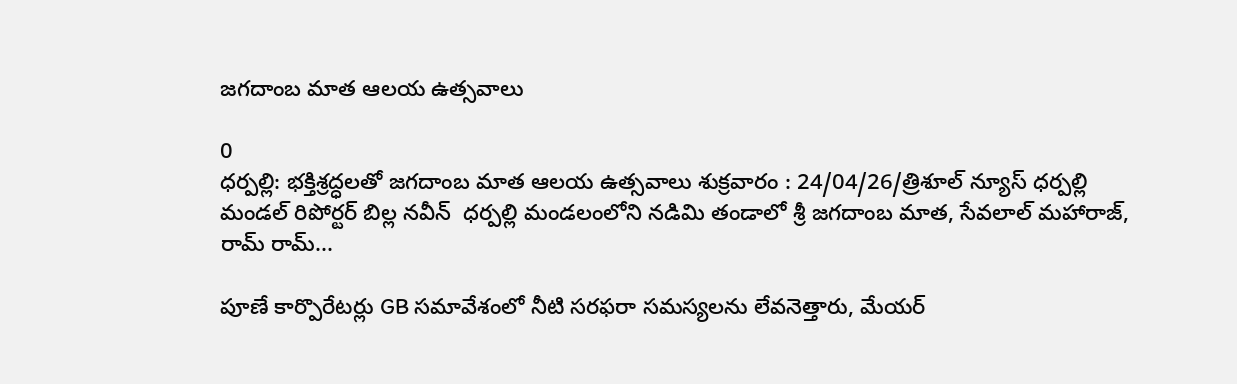జగదాంబ మాత ఆలయ ఉత్సవాలు

0
ధర్పల్లి: భక్తిశ్రద్ధలతో జగదాంబ మాత ఆలయ ఉత్సవాలు శుక్రవారం : 24/04/26/త్రిశూల్ న్యూస్ ధర్పల్లి మండల్ రిపోర్టర్ బిల్ల నవీన్  ధర్పల్లి మండలంలోని నడిమి తండాలో శ్రీ జగదాంబ మాత, సేవలాల్ మహారాజ్, రామ్ రామ్...

పూణే కార్పొరేటర్లు GB సమావేశంలో నీటి సరఫరా సమస్యలను లేవనెత్తారు, మేయర్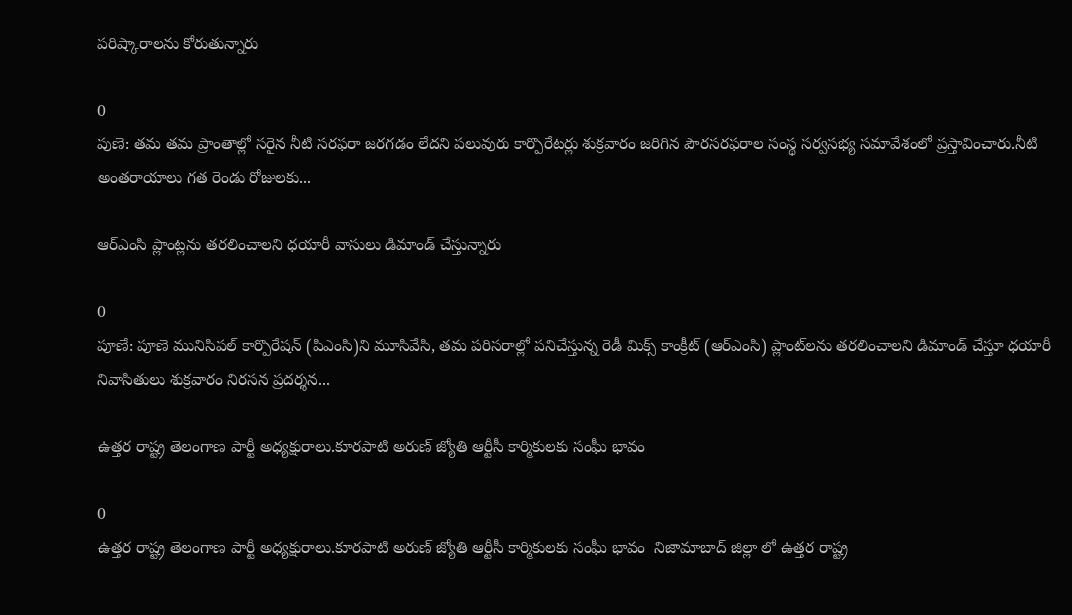పరిష్కారాలను కోరుతున్నారు

0
పుణె: తమ తమ ప్రాంతాల్లో సరైన నీటి సరఫరా జరగడం లేదని పలువురు కార్పొరేటర్లు శుక్రవారం జరిగిన పౌరసరఫరాల సంస్థ సర్వసభ్య సమావేశంలో ప్రస్తావించారు.నీటి అంతరాయాలు గత రెండు రోజులకు...

ఆర్‌ఎంసి ప్లాంట్లను తరలించాలని ధయారీ వాసులు డిమాండ్ చేస్తున్నారు

0
పూణే: పూణె మునిసిపల్ కార్పొరేషన్ (పిఎంసి)ని మూసివేసి, తమ పరిసరాల్లో పనిచేస్తున్న రెడీ మిక్స్ కాంక్రీట్ (ఆర్‌ఎంసి) ప్లాంట్‌లను తరలించాలని డిమాండ్ చేస్తూ ధయారీ నివాసితులు శుక్రవారం నిరసన ప్రదర్శన...

ఉత్తర రాష్ట్ర తెలంగాణ పార్టీ అధ్యక్షురాలు.కూరపాటి అరుణ్ జ్యోతి ఆర్టీసీ కార్మికులకు సంఘీ భావం

0
ఉత్తర రాష్ట్ర తెలంగాణ పార్టీ అధ్యక్షురాలు.కూరపాటి అరుణ్ జ్యోతి ఆర్టీసీ కార్మికులకు సంఘీ భావం  నిజామాబాద్ జిల్లా లో ఉత్తర రాష్ట్ర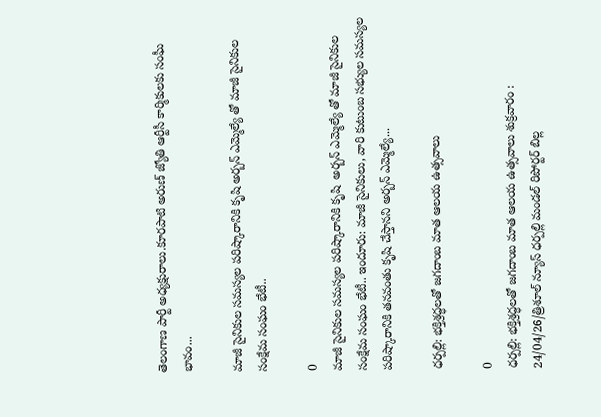తెలంగాణ పార్టీ అధ్యక్షురాలు.కూరపాటి అరుణ్ జ్యోతి ఆర్టీసీ కార్మికులకు సంఘీ భావం...

మాజీ సైనికుల సమస్యల పరిష్కారానికి కృషి అర్బన్ ఎమ్మెల్యే తో మాజీ సైనికుల సంక్షేమ సంఘం భేటీ..

0
మాజీ సైనికుల సమస్యల పరిష్కారానికి కృషి  అర్బన్ ఎమ్మెల్యే తో మాజీ సైనికుల సంక్షేమ సంఘం భేటీ.. ఇందూరు: మాజీ సైనికులు, వారి కుటుంబ సభ్యుల సమస్యల పరిష్కారానికి తనవంతు కృషి చేస్తానని అర్బన్ ఎమ్మెల్యే...

ధర్పల్లి: భక్తిశ్రద్ధలతో జగదాంబ మాత ఆలయ ఉత్సవాలు

0
ధర్పల్లి: భక్తిశ్రద్ధలతో జగదాంబ మాత ఆలయ ఉత్సవాలు శుక్రవారం : 24/04/26/త్రిశూల్ న్యూస్ ధర్పల్లి మండల్ రిపోర్టర్ బిల్ల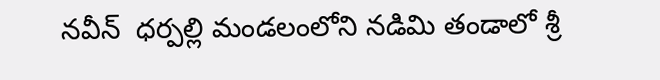నవీన్  ధర్పల్లి మండలంలోని నడిమి తండాలో శ్రీ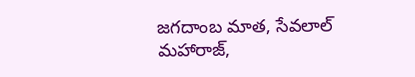జగదాంబ మాత, సేవలాల్ మహారాజ్,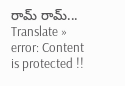రామ్ రామ్...
Translate »
error: Content is protected !!